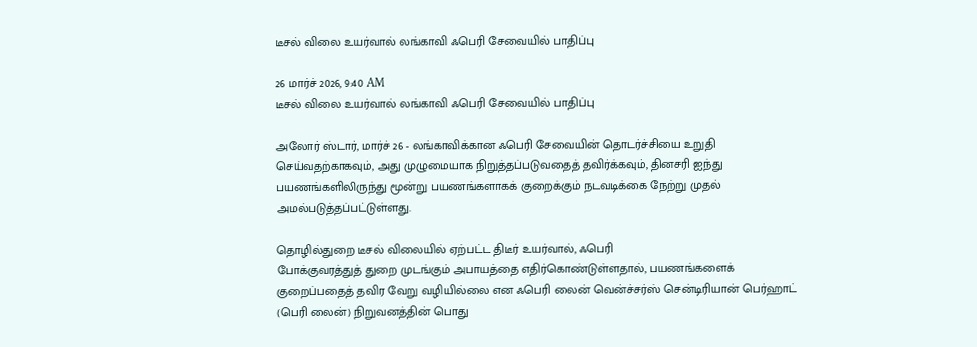டீசல் விலை உயர்வால் லங்காவி ஃபெரி சேவையில் பாதிப்பு

26 மார்ச் 2026, 9:40 AM
டீசல் விலை உயர்வால் லங்காவி ஃபெரி சேவையில் பாதிப்பு

அலோர் ஸ்டார், மார்ச் 26 - லங்காவிக்கான ஃபெரி சேவையின் தொடர்ச்சியை உறுதி செய்வதற்காகவும், அது முழுமையாக நிறுத்தப்படுவதைத் தவிர்க்கவும், தினசரி ஐந்து பயணங்களிலிருந்து மூன்று பயணங்களாகக் குறைக்கும் நடவடிக்கை நேற்று முதல் அமல்படுத்தப்பட்டுள்ளது.

தொழில்துறை டீசல் விலையில் ஏற்பட்ட திடீர் உயர்வால், ஃபெரி
போக்குவரத்துத் துறை முடங்கும் அபாயத்தை எதிர்கொண்டுள்ளதால், பயணங்களைக் குறைப்பதைத் தவிர வேறு வழியில்லை என ஃபெரி லைன் வென்ச்சர்ஸ் சென்டிரியான் பெர்ஹாட் (பெரி லைன்) நிறுவனத்தின் பொது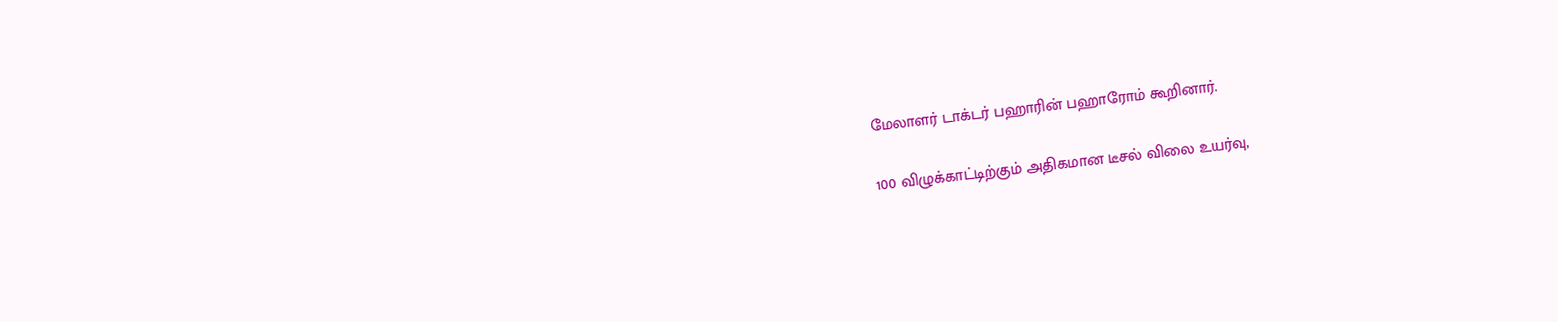மேலாளர் டாக்டர் பஹாரின் பஹாரோம் கூறினார்.

100 விழுக்காட்டிற்கும் அதிகமான டீசல் விலை உயர்வு,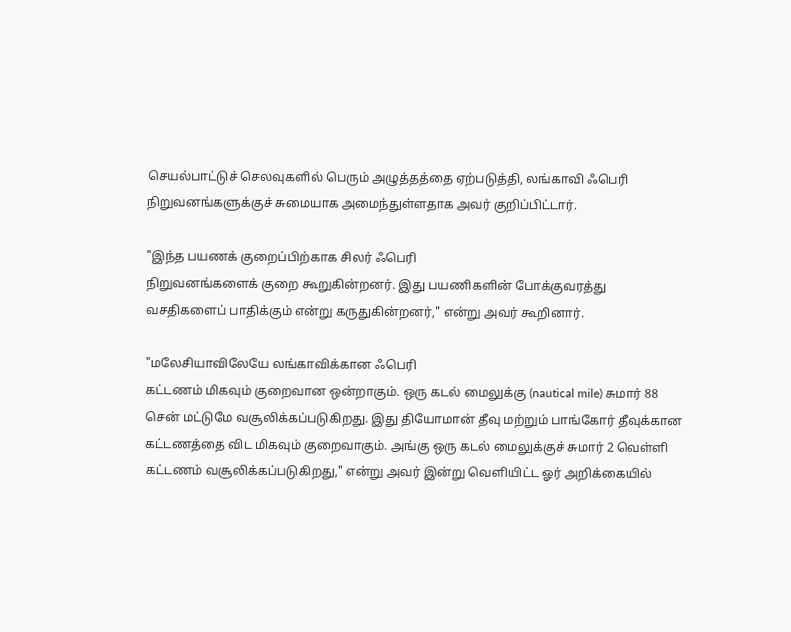செயல்பாட்டுச் செலவுகளில் பெரும் அழுத்தத்தை ஏற்படுத்தி, லங்காவி ஃபெரி
நிறுவனங்களுக்குச் சுமையாக அமைந்துள்ளதாக அவர் குறிப்பிட்டார்.

"இந்த பயணக் குறைப்பிற்காக சிலர் ஃபெரி
நிறுவனங்களைக் குறை கூறுகின்றனர். இது பயணிகளின் போக்குவரத்து வசதிகளைப் பாதிக்கும் என்று கருதுகின்றனர்," என்று அவர் கூறினார்.

"மலேசியாவிலேயே லங்காவிக்கான ஃபெரி
கட்டணம் மிகவும் குறைவான ஒன்றாகும். ஒரு கடல் மைலுக்கு (nautical mile) சுமார் 88 சென் மட்டுமே வசூலிக்கப்படுகிறது. இது தியோமான் தீவு மற்றும் பாங்கோர் தீவுக்கான கட்டணத்தை விட மிகவும் குறைவாகும். அங்கு ஒரு கடல் மைலுக்குச் சுமார் 2 வெள்ளி கட்டணம் வசூலிக்கப்படுகிறது," என்று அவர் இன்று வெளியிட்ட ஓர் அறிக்கையில்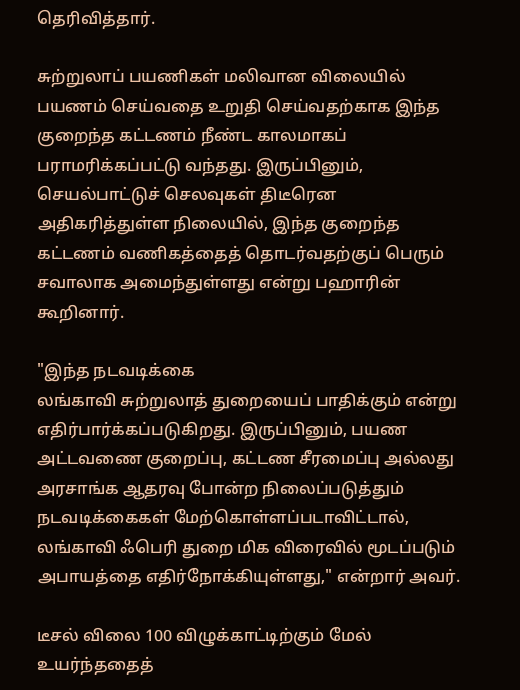தெரிவித்தார்.

சுற்றுலாப் பயணிகள் மலிவான விலையில் பயணம் செய்வதை உறுதி செய்வதற்காக இந்த குறைந்த கட்டணம் நீண்ட காலமாகப் பராமரிக்கப்பட்டு வந்தது. இருப்பினும், செயல்பாட்டுச் செலவுகள் திடீரென அதிகரித்துள்ள நிலையில், இந்த குறைந்த கட்டணம் வணிகத்தைத் தொடர்வதற்குப் பெரும் சவாலாக அமைந்துள்ளது என்று பஹாரின் கூறினார்.

"இந்த நடவடிக்கை
லங்காவி சுற்றுலாத் துறையைப் பாதிக்கும் என்று எதிர்பார்க்கப்படுகிறது. இருப்பினும், பயண அட்டவணை குறைப்பு, கட்டண சீரமைப்பு அல்லது அரசாங்க ஆதரவு போன்ற நிலைப்படுத்தும் நடவடிக்கைகள் மேற்கொள்ளப்படாவிட்டால், லங்காவி ஃபெரி துறை மிக விரைவில் மூடப்படும் அபாயத்தை எதிர்நோக்கியுள்ளது," என்றார் அவர்.

டீசல் விலை 100 விழுக்காட்டிற்கும் மேல் உயர்ந்ததைத்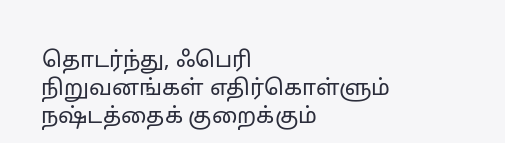தொடர்ந்து, ஃபெரி
நிறுவனங்கள் எதிர்கொள்ளும் நஷ்டத்தைக் குறைக்கும்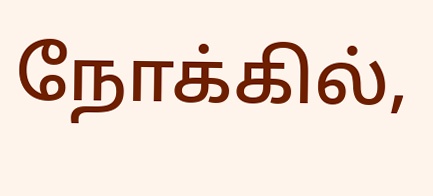நோக்கில்,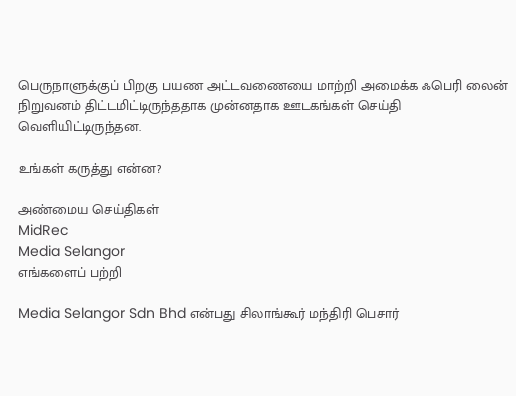பெருநாளுக்குப் பிறகு பயண அட்டவணையை மாற்றி அமைக்க ஃபெரி லைன் நிறுவனம் திட்டமிட்டிருந்ததாக முன்னதாக ஊடகங்கள் செய்தி வெளியிட்டிருந்தன.

உங்கள் கருத்து என்ன?

அண்மைய செய்திகள்
MidRec
Media Selangor
எங்களைப் பற்றி

Media Selangor Sdn Bhd என்பது சிலாங்கூர் மந்திரி பெசார்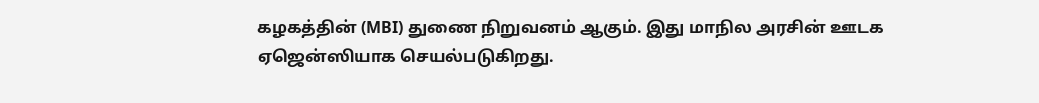கழகத்தின் (MBI) துணை நிறுவனம் ஆகும். இது மாநில அரசின் ஊடக ஏஜென்ஸியாக செயல்படுகிறது.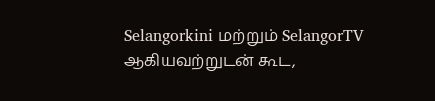Selangorkini மற்றும் SelangorTV ஆகியவற்றுடன் கூட,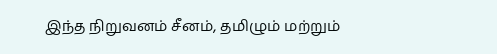இந்த நிறுவனம் சீனம், தமிழும் மற்றும்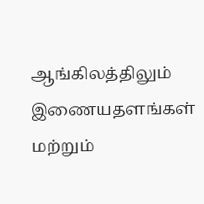ஆங்கிலத்திலும் இணையதளங்கள் மற்றும்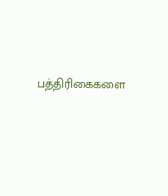பத்திரிகைகளை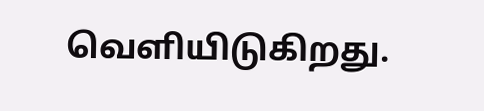வெளியிடுகிறது.